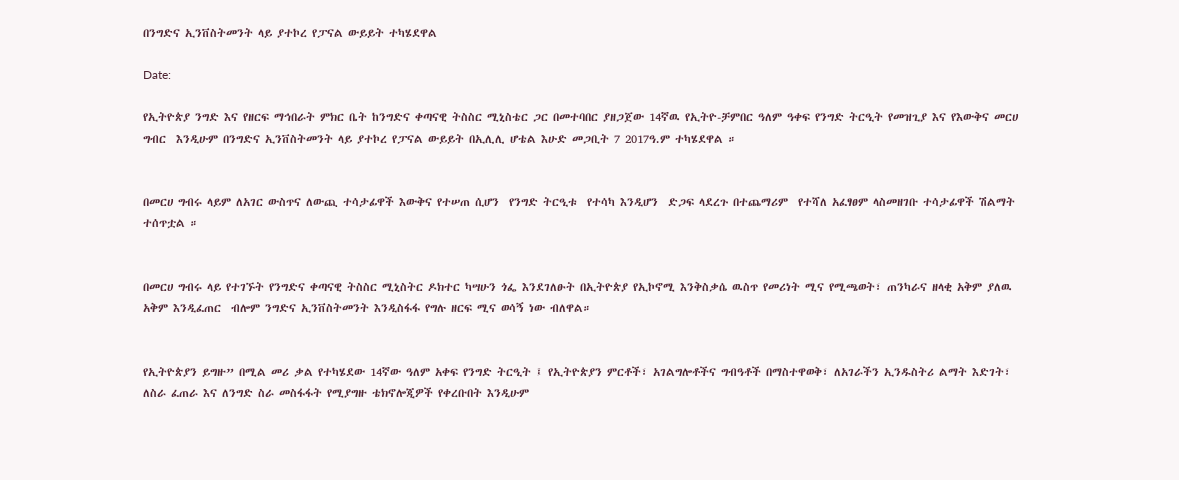በንግድና ኢንቨስትመንት ላይ ያተኮረ የፓናል ውይይት ተካሄደዋል

Date:

የኢትዮጵያ ንግድ እና የዘርፍ ማኅበራት ምክር ቤት ከንግድና ቀጣናዊ ትስስር ሚኒስቴር ጋር በመተባበር ያዘጋጀው 14ኛዉ የኢትዮ-ቻምበር ዓለም ዓቀፍ የንግድ ትርዒት የመዝጊያ እና የእውቅና መርሀ ግብር  እንዲሁም በንግድና ኢንቨስትመንት ላይ ያተኮረ የፓናል ውይይት በኢሊሊ ሆቴል እሁድ መጋቢት 7 2017ዓ.ም ተካሄደዋል ።


በመርሀ ግብሩ ላይም ለአገር ውስጥና ለውጪ ተሳታፊዋች እውቅና የተሠጠ ሲሆን  የንግድ ትርዒቱ  የተሳካ እንዲሆን  ድጋፍ ላደረጉ በተጨማሪም  የተሻለ አፈፃፀም ላስመዘገቡ ተሳታፊዋች ሽልማት ተሰጥቷል ።


በመርሀ ግብሩ ላይ የተገኙት የንግድና ቀጣናዊ ትስስር ሚኒስትር ዶክተር ካሣሁን ጎፌ እንደገለፁት በኢትዮጵያ የኢኮኖሚ እንቅስቃሴ ዉስጥ የመሪነት ሚና የሚጫወት፣ ጠንካራና ዘላቂ አቅም ያለዉ አቅም እንዲፈጠር  ብሎም ንግድና ኢንቨስትመንት እንዲስፋፋ የግሉ ዘርፍ ሚና ወሳኝ ነው ብለዋል።


የኢትዮጵያን ይግዙ” በሚል መሪ ቃል የተካሄደው 14ኛው ዓለም አቀፍ የንግድ ትርዒት ፤ የኢትዮጵያን ምርቶች፣ አገልግሎቶችና ግብዓቶች በማስተዋወቅ፣ ለአገራችን ኢንዱስትሪ ልማት እድገት፣ ለስራ ፈጠራ እና ለንግድ ስራ መስፋፋት የሚያግዙ ቴክኖሎጂዎች የቀረቡበት እንዲሁም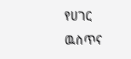የሀገር ዉስጥና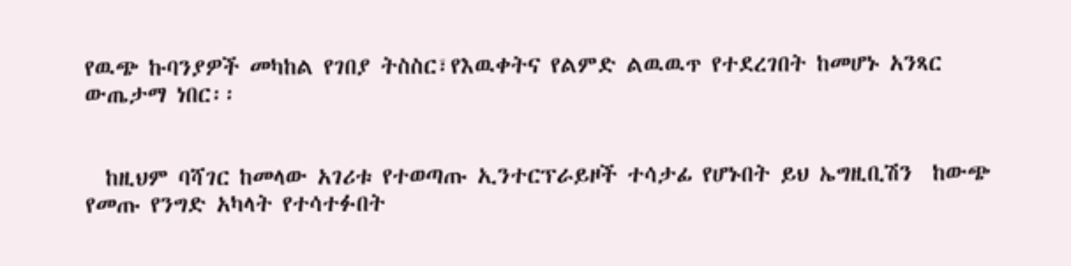የዉጭ ኩባንያዎች መካከል የገበያ ትስስር፣የእዉቀትና የልምድ ልዉዉጥ የተደረገበት ከመሆኑ አንጻር  ውጤታማ ነበር፡፡


  ከዚህም ባሻገር ከመላው አገሪቱ የተወጣጡ ኢንተርፕራይዞች ተሳታፊ የሆኑበት ይህ ኤግዚቢሽን  ከውጭ የመጡ የንግድ አካላት የተሳተፉበት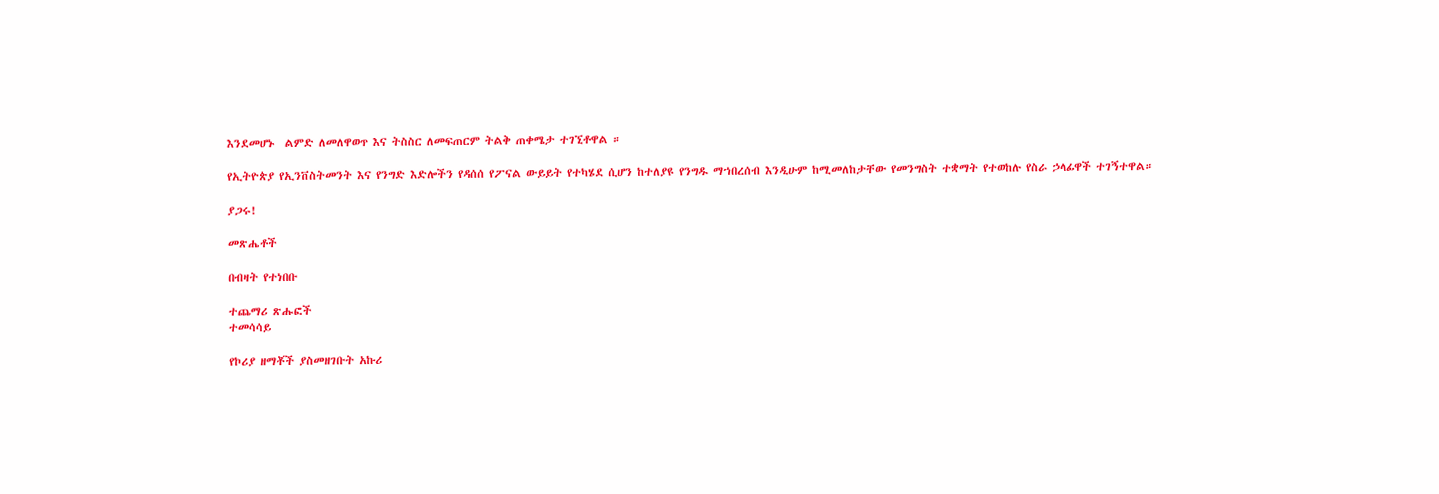እንደመሆኑ  ልምድ ለመለዋወጥ እና ትስስር ለመፍጠርም ትልቅ ጠቀሜታ ተገኚቶዋል ።

የኢትዮጵያ የኢንቨስትመንት እና የንግድ እድሎችን የዳሰሰ የፖናል ውይይት የተካሄደ ሲሆን ከተለያዩ የንግዱ ማኀበረሰብ እንዲሁም ከሚመለከታቸው የመንግስት ተቋማት የተወከሉ የስራ ኃላፊዋች ተገኝተዋል።

ያጋሩ!

መጽሔቶች

በብዛት የተነበቡ

ተጨማሪ ጽሑፎች
ተመሳሳይ

የኮሪያ ዘማቾች ያስመዘገቡት አኩሪ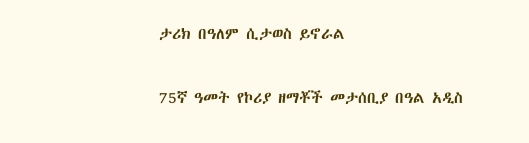ታሪክ በዓለም ሲታወስ ይኖራል

75ኛ ዓመት የኮሪያ ዘማቾች መታሰቢያ በዓል አዲስ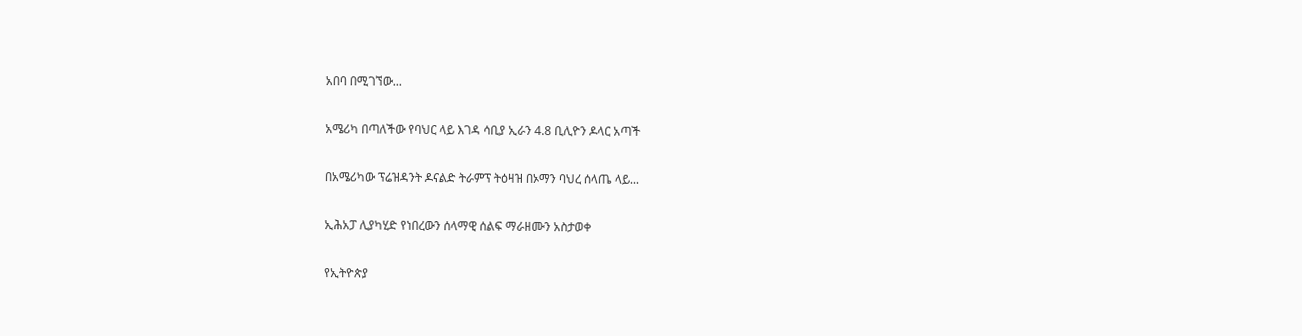አበባ በሚገኘው...

አሜሪካ በጣለችው የባህር ላይ እገዳ ሳቢያ ኢራን 4.8 ቢሊዮን ዶላር አጣች

በአሜሪካው ፕሬዝዳንት ዶናልድ ትራምፕ ትዕዛዝ በኦማን ባህረ ሰላጤ ላይ...

ኢሕአፓ ሊያካሂድ የነበረውን ሰላማዊ ሰልፍ ማራዘሙን አስታወቀ

የኢትዮጵያ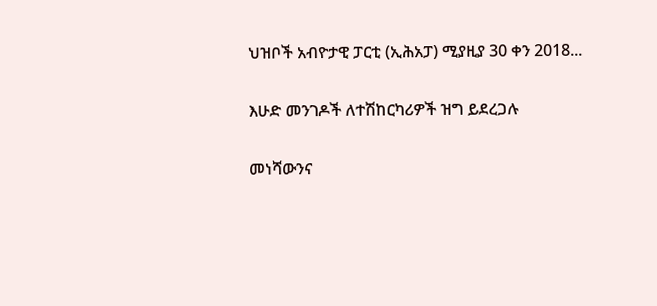ህዝቦች አብዮታዊ ፓርቲ (ኢሕአፓ) ሚያዚያ 30 ቀን 2018...

እሁድ መንገዶች ለተሽከርካሪዎች ዝግ ይደረጋሉ

መነሻውንና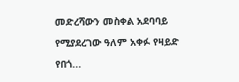መድረሻውን መስቀል አደባባይ የሚያደረገው ዓለም አቀፉ የዛይድ የበጎ...